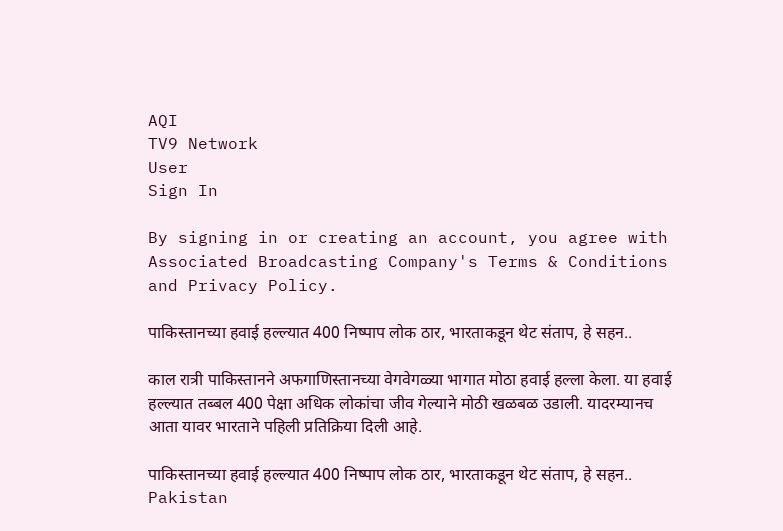AQI
TV9 Network
User
Sign In

By signing in or creating an account, you agree with Associated Broadcasting Company's Terms & Conditions and Privacy Policy.

पाकिस्तानच्या हवाई हल्ल्यात 400 निष्पाप लोक ठार, भारताकडून थेट संताप, हे सहन..

काल रात्री पाकिस्तानने अफगाणिस्तानच्या वेगवेगळ्या भागात मोठा हवाई हल्ला केला. या हवाई हल्ल्यात तब्बल 400 पेक्षा अधिक लोकांचा जीव गेल्याने मोठी खळबळ उडाली. यादरम्यानच आता यावर भारताने पहिली प्रतिक्रिया दिली आहे.

पाकिस्तानच्या हवाई हल्ल्यात 400 निष्पाप लोक ठार, भारताकडून थेट संताप, हे सहन..
Pakistan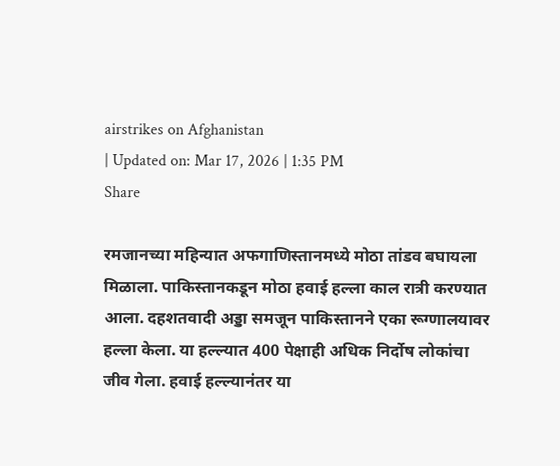airstrikes on Afghanistan
| Updated on: Mar 17, 2026 | 1:35 PM
Share

रमजानच्या महिन्यात अफगाणिस्तानमध्ये मोठा तांडव बघायला मिळाला. पाकिस्तानकडून मोठा हवाई हल्ला काल रात्री करण्यात आला. दहशतवादी अड्डा समजून पाकिस्तानने एका रूग्णालयावर हल्ला केला. या हल्ल्यात 400 पेक्षाही अधिक निर्दोष लोकांचा जीव गेला. हवाई हल्ल्यानंतर या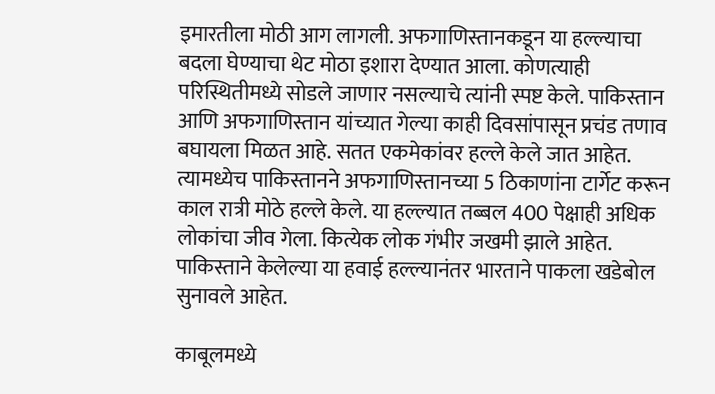इमारतीला मोठी आग लागली. अफगाणिस्तानकडून या हल्ल्याचा बदला घेण्याचा थेट मोठा इशारा देण्यात आला. कोणत्याही परिस्थितीमध्ये सोडले जाणार नसल्याचे त्यांनी स्पष्ट केले. पाकिस्तान आणि अफगाणिस्तान यांच्यात गेल्या काही दिवसांपासून प्रचंड तणाव बघायला मिळत आहे. सतत एकमेकांवर हल्ले केले जात आहेत. त्यामध्येच पाकिस्तानने अफगाणिस्तानच्या 5 ठिकाणांना टार्गेट करून काल रात्री मोठे हल्ले केले. या हल्ल्यात तब्बल 400 पेक्षाही अधिक लोकांचा जीव गेला. कित्येक लोक गंभीर जखमी झाले आहेत. पाकिस्ताने केलेल्या या हवाई हल्ल्यानंतर भारताने पाकला खडेबोल सुनावले आहेत.

काबूलमध्ये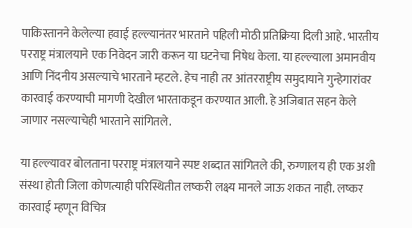पाकिस्तानने केलेल्या हवाई हल्ल्यानंतर भारताने पहिली मोठी प्रतिक्रिया दिली आहे. भारतीय परराष्ट्र मंत्रालयाने एक निवेदन जारी करून या घटनेचा निषेध केला. या हल्ल्याला अमानवीय आणि निंदनीय असल्याचे भारताने म्हटले. हेच नाही तर आंतरराष्ट्रीय समुदायाने गुन्हेगारांवर कारवाई करण्याची मागणी देखील भारताकडून करण्यात आली. हे अजिबात सहन केले जाणार नसल्याचेही भारताने सांगितले.

या हल्ल्यावर बोलताना परराष्ट्र मंत्रालयाने स्पष्ट शब्दात सांगितले की, रुग्णालय ही एक अशी संस्था होती जिला कोणत्याही परिस्थितीत लष्करी लक्ष्य मानले जाऊ शकत नाही. लष्कर कारवाई म्हणून विचित्र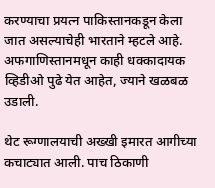करण्याचा प्रयत्न पाकिस्तानकडून केला जात असल्याचेही भारताने म्हटले आहे. अफगाणिस्तानमधून काही धक्कादायक व्हिडीओ पुढे येत आहेत, ज्याने खळबळ उडाली.

थेट रूग्णालयाची अख्खी इमारत आगीच्या कचाट्यात आली. पाच ठिकाणी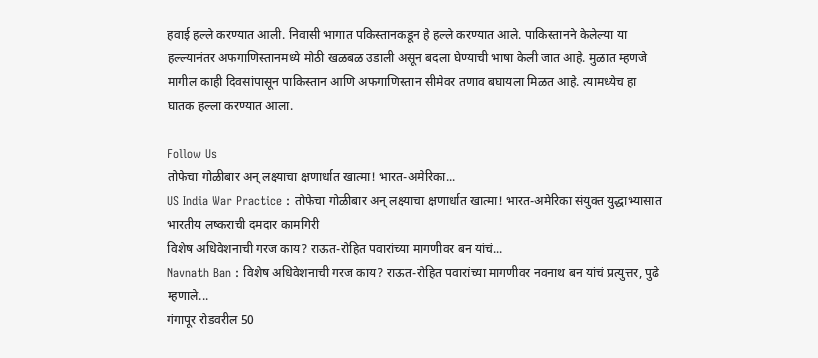हवाई हल्ले करण्यात आली. निवासी भागात पकिस्तानकडून हे हल्ले करण्यात आले. पाकिस्तानने केलेल्या या हल्ल्यानंतर अफगाणिस्तानमध्ये मोठी खळबळ उडाली असून बदला घेण्याची भाषा केली जात आहे. मुळात म्हणजे मागील काही दिवसांपासून पाकिस्तान आणि अफगाणिस्तान सीमेवर तणाव बघायला मिळत आहे. त्यामध्येच हा घातक हल्ला करण्यात आला.

Follow Us
तोफेचा गोळीबार अन् लक्ष्याचा क्षणार्धात खात्मा! भारत-अमेरिका...
US India War Practice : तोफेचा गोळीबार अन् लक्ष्याचा क्षणार्धात खात्मा! भारत-अमेरिका संयुक्त युद्धाभ्यासात भारतीय लष्कराची दमदार कामगिरी
विशेष अधिवेशनाची गरज काय? राऊत-रोहित पवारांच्या मागणीवर बन यांचं...
Navnath Ban : विशेष अधिवेशनाची गरज काय? राऊत-रोहित पवारांच्या मागणीवर नवनाथ बन यांचं प्रत्युत्तर, पुढे म्हणाले...
गंगापूर रोडवरील 50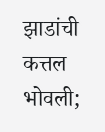झाडांची कत्तल भोवली;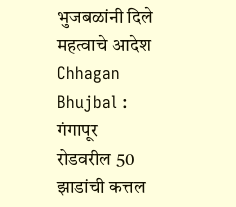भुजबळांनी दिले महत्वाचे आदेश
Chhagan Bhujbal : गंगापूर रोडवरील 50 झाडांची कत्तल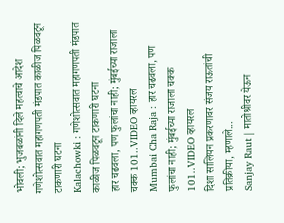भोवली; भुजबळांनी दिले महत्वाचे आदेश
गणेशोत्सवात महागणपती मंडपात काळीज पिळवटून टाकणारी घटना
Kalachowki : गणेशोत्सवात महागणपती मंडपात काळीज पिळवटून टाकणारी घटना
हार चढवला, पण फुलांचा नाही; मुंबईच्या राजाला चक्क 101..VIDEO व्हायरल
Mumbai Cha Raja : हार चढवला, पण फुलांचा नाही; मुंबईच्या राजाला चक्क 101..VIDEO व्हायरल
दिशा सालियन प्रकरणावर संजय राऊतांची प्रतिक्रीया, म्हणाले...
Sanjay Raut | मातोश्रीवर येऊन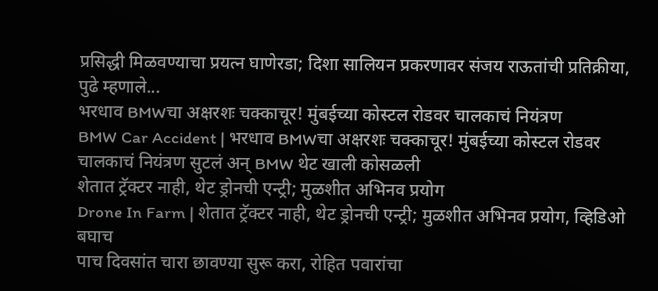प्रसिद्धी मिळवण्याचा प्रयत्न घाणेरडा; दिशा सालियन प्रकरणावर संजय राऊतांची प्रतिक्रीया, पुढे म्हणाले...
भरधाव BMWचा अक्षरशः चक्काचूर! मुंबईच्या कोस्टल रोडवर चालकाचं नियंत्रण
BMW Car Accident | भरधाव BMWचा अक्षरशः चक्काचूर! मुंबईच्या कोस्टल रोडवर चालकाचं नियंत्रण सुटलं अन् BMW थेट खाली कोसळली
शेतात ट्रॅक्टर नाही, थेट ड्रोनची एन्ट्री; मुळशीत अभिनव प्रयोग
Drone In Farm | शेतात ट्रॅक्टर नाही, थेट ड्रोनची एन्ट्री; मुळशीत अभिनव प्रयोग, व्हिडिओ बघाच
पाच दिवसांत चारा छावण्या सुरू करा, रोहित पवारांचा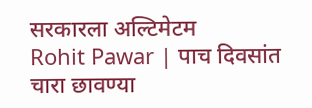सरकारला अल्टिमेटम
Rohit Pawar | पाच दिवसांत चारा छावण्या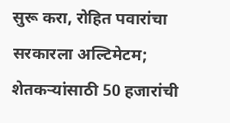सुरू करा, रोहित पवारांचा सरकारला अल्टिमेटम; शेतकऱ्यांसाठी 50 हजारांची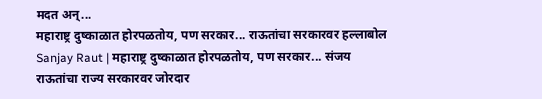मदत अन्...
महाराष्ट्र दुष्काळात होरपळतोय, पण सरकार... राऊतांचा सरकारवर हल्लाबोल
Sanjay Raut | महाराष्ट्र दुष्काळात होरपळतोय, पण सरकार... संजय राऊतांचा राज्य सरकारवर जोरदार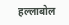हल्लाबोल